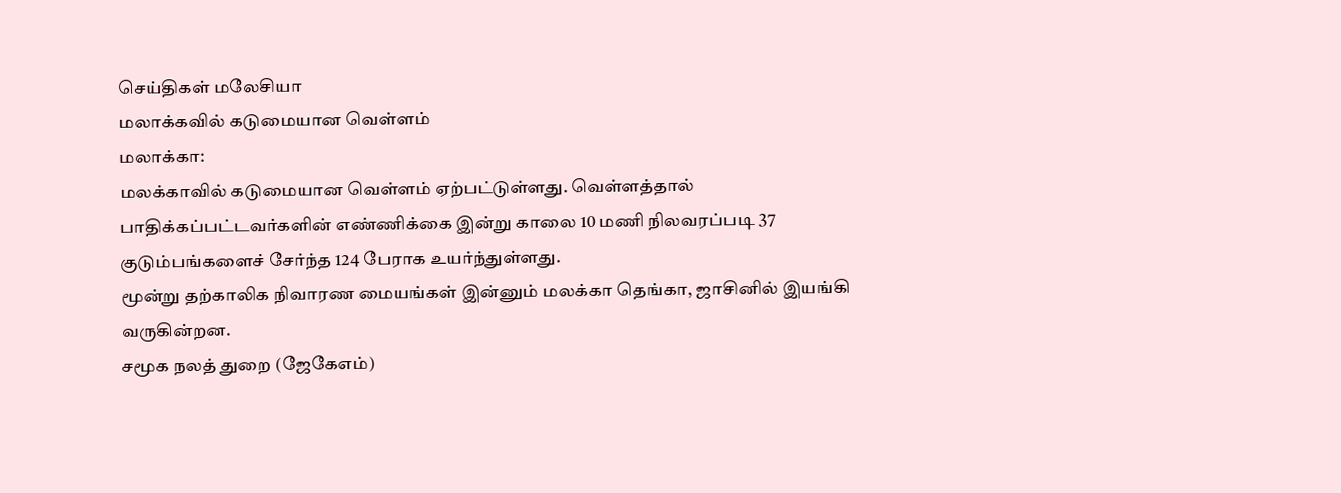செய்திகள் மலேசியா
மலாக்கவில் கடுமையான வெள்ளம்
மலாக்கா:
மலக்காவில் கடுமையான வெள்ளம் ஏற்பட்டுள்ளது. வெள்ளத்தால் பாதிக்கப்பட்டவர்களின் எண்ணிக்கை இன்று காலை 10 மணி நிலவரப்படி 37 குடும்பங்களைச் சேர்ந்த 124 பேராக உயர்ந்துள்ளது.
மூன்று தற்காலிக நிவாரண மையங்கள் இன்னும் மலக்கா தெங்கா, ஜாசினில் இயங்கி வருகின்றன.
சமூக நலத் துறை (ஜேகேஎம்)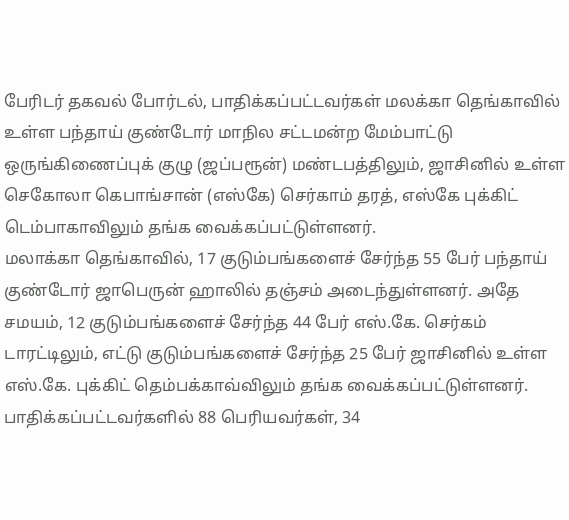பேரிடர் தகவல் போர்டல், பாதிக்கப்பட்டவர்கள் மலக்கா தெங்காவில் உள்ள பந்தாய் குண்டோர் மாநில சட்டமன்ற மேம்பாட்டு ஒருங்கிணைப்புக் குழு (ஜப்பரூன்) மண்டபத்திலும், ஜாசினில் உள்ள செகோலா கெபாங்சான் (எஸ்கே) செர்காம் தரத், எஸ்கே புக்கிட் டெம்பாகாவிலும் தங்க வைக்கப்பட்டுள்ளனர்.
மலாக்கா தெங்காவில், 17 குடும்பங்களைச் சேர்ந்த 55 பேர் பந்தாய் குண்டோர் ஜாபெருன் ஹாலில் தஞ்சம் அடைந்துள்ளனர். அதே சமயம், 12 குடும்பங்களைச் சேர்ந்த 44 பேர் எஸ்.கே. செர்கம் டாரட்டிலும், எட்டு குடும்பங்களைச் சேர்ந்த 25 பேர் ஜாசினில் உள்ள எஸ்.கே. புக்கிட் தெம்பக்காவ்விலும் தங்க வைக்கப்பட்டுள்ளனர்.
பாதிக்கப்பட்டவர்களில் 88 பெரியவர்கள், 34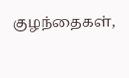குழந்தைகள்,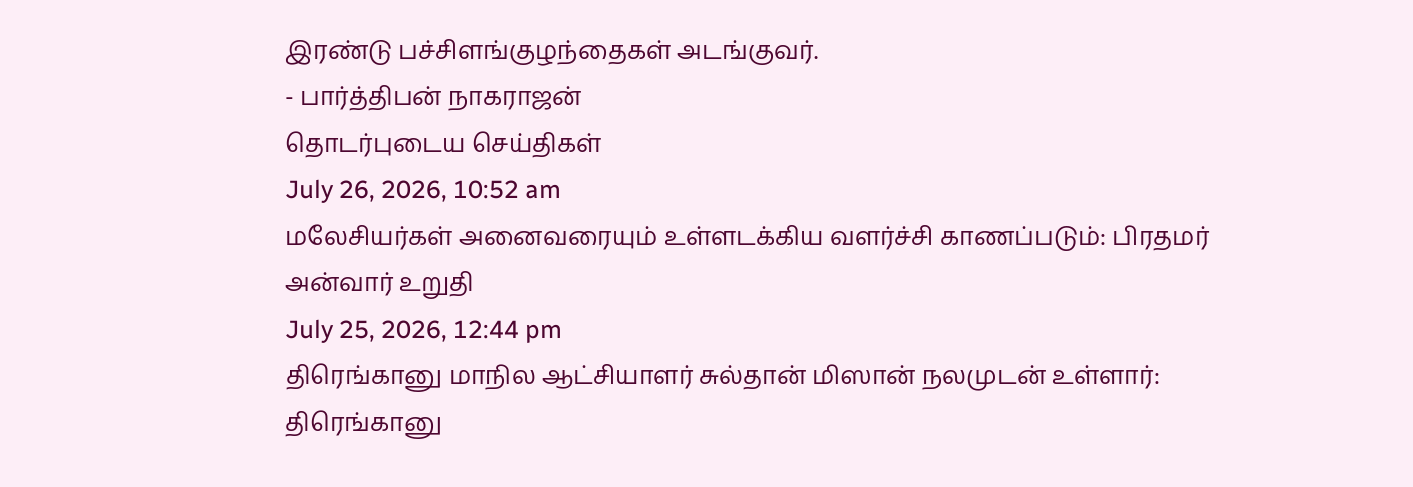இரண்டு பச்சிளங்குழந்தைகள் அடங்குவர்.
- பார்த்திபன் நாகராஜன்
தொடர்புடைய செய்திகள்
July 26, 2026, 10:52 am
மலேசியர்கள் அனைவரையும் உள்ளடக்கிய வளர்ச்சி காணப்படும்: பிரதமர் அன்வார் உறுதி
July 25, 2026, 12:44 pm
திரெங்கானு மாநில ஆட்சியாளர் சுல்தான் மிஸான் நலமுடன் உள்ளார்: திரெங்கானு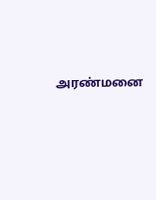அரண்மனை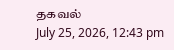தகவல்
July 25, 2026, 12:43 pm